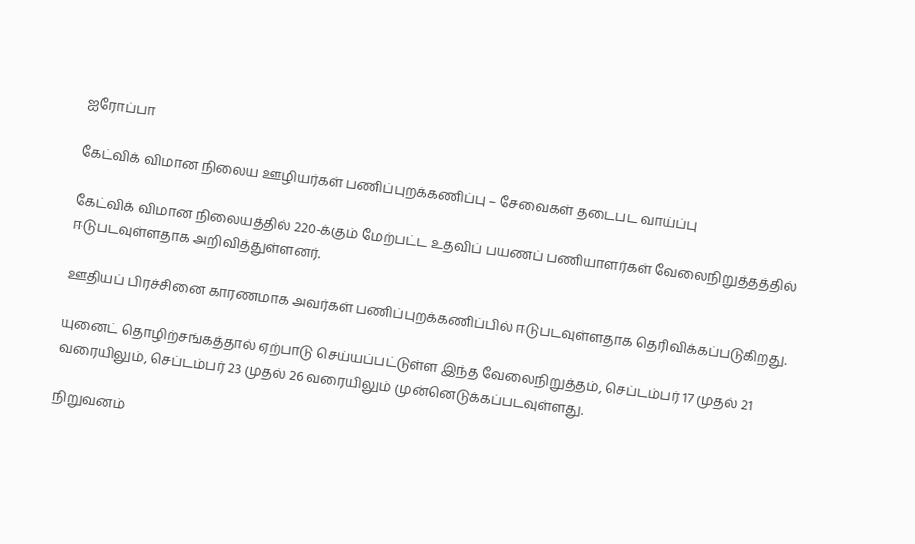ஐரோப்பா

கேட்விக் விமான நிலைய ஊழியர்கள் பணிப்புறக்கணிப்பு – சேவைகள் தடைபட வாய்ப்பு

கேட்விக் விமான நிலையத்தில் 220-க்கும் மேற்பட்ட உதவிப் பயணப் பணியாளர்கள் வேலைநிறுத்தத்தில் ஈடுபடவுள்ளதாக அறிவித்துள்ளனர்.

ஊதியப் பிரச்சினை காரணமாக அவர்கள் பணிப்புறக்கணிப்பில் ஈடுபடவுள்ளதாக தெரிவிக்கப்படுகிறது.

யுனைட் தொழிற்சங்கத்தால் ஏற்பாடு செய்யப்பட்டுள்ள இந்த வேலைநிறுத்தம், செப்டம்பர் 17 முதல் 21 வரையிலும், செப்டம்பர் 23 முதல் 26 வரையிலும் முன்னெடுக்கப்படவுள்ளது.

நிறுவனம்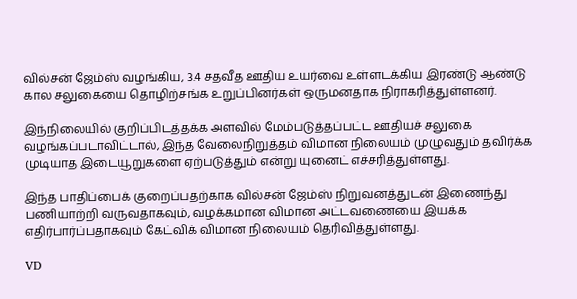வில்சன் ஜேம்ஸ் வழங்கிய, 3.4 சதவீத ஊதிய உயர்வை உள்ளடக்கிய இரண்டு ஆண்டு கால சலுகையை தொழிற்சங்க உறுப்பினர்கள் ஒருமனதாக நிராகரித்துள்ளனர்.

இந்நிலையில் குறிப்பிடத்தக்க அளவில் மேம்படுத்தப்பட்ட ஊதியச் சலுகை வழங்கப்படாவிட்டால், இந்த வேலைநிறுத்தம் விமான நிலையம் முழுவதும் தவிர்க்க முடியாத இடையூறுகளை ஏற்படுத்தும் என்று யுனைட் எச்சரித்துள்ளது.

இந்த பாதிப்பைக் குறைப்பதற்காக வில்சன் ஜேம்ஸ் நிறுவனத்துடன் இணைந்து பணியாற்றி வருவதாகவும், வழக்கமான விமான அட்டவணையை இயக்க எதிர்பார்ப்பதாகவும் கேட்விக் விமான நிலையம் தெரிவித்துள்ளது.

VD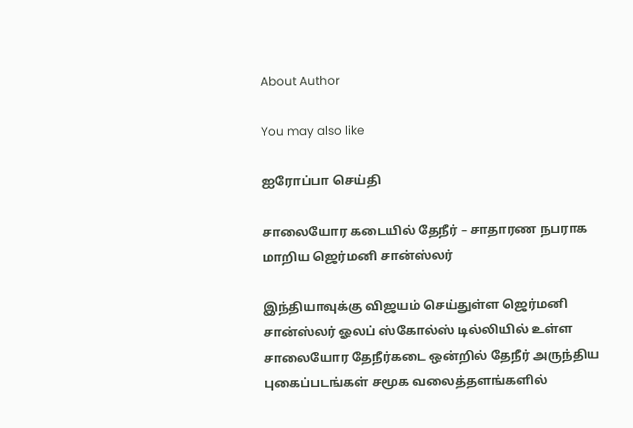About Author

You may also like

ஐரோப்பா செய்தி

சாலையோர கடையில் தேநீர் – சாதாரண நபராக மாறிய ஜெர்மனி சான்ஸ்லர்

இந்தியாவுக்கு விஜயம் செய்துள்ள ஜெர்மனி சான்ஸ்லர் ஓலப் ஸ்கோல்ஸ் டில்லியில் உள்ள சாலையோர தேநீர்கடை ஒன்றில் தேநீர் அருந்திய புகைப்படங்கள் சமூக வலைத்தளங்களில்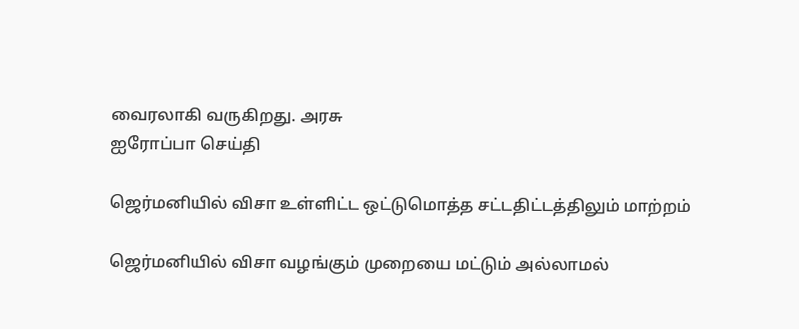வைரலாகி வருகிறது. அரசு
ஐரோப்பா செய்தி

ஜெர்மனியில் விசா உள்ளிட்ட ஒட்டுமொத்த சட்டதிட்டத்திலும் மாற்றம்

ஜெர்மனியில் விசா வழங்கும் முறையை மட்டும் அல்லாமல்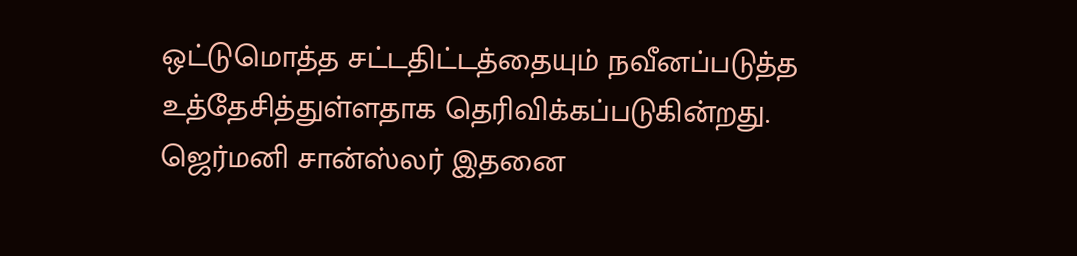ஒட்டுமொத்த சட்டதிட்டத்தையும் நவீனப்படுத்த உத்தேசித்துள்ளதாக தெரிவிக்கப்படுகின்றது. ஜெர்மனி சான்ஸ்லர் இதனை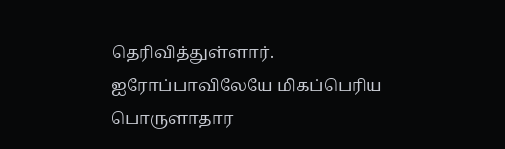தெரிவித்துள்ளார். ஐரோப்பாவிலேயே மிகப்பெரிய பொருளாதார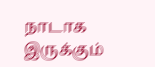நாடாக இருக்கும்